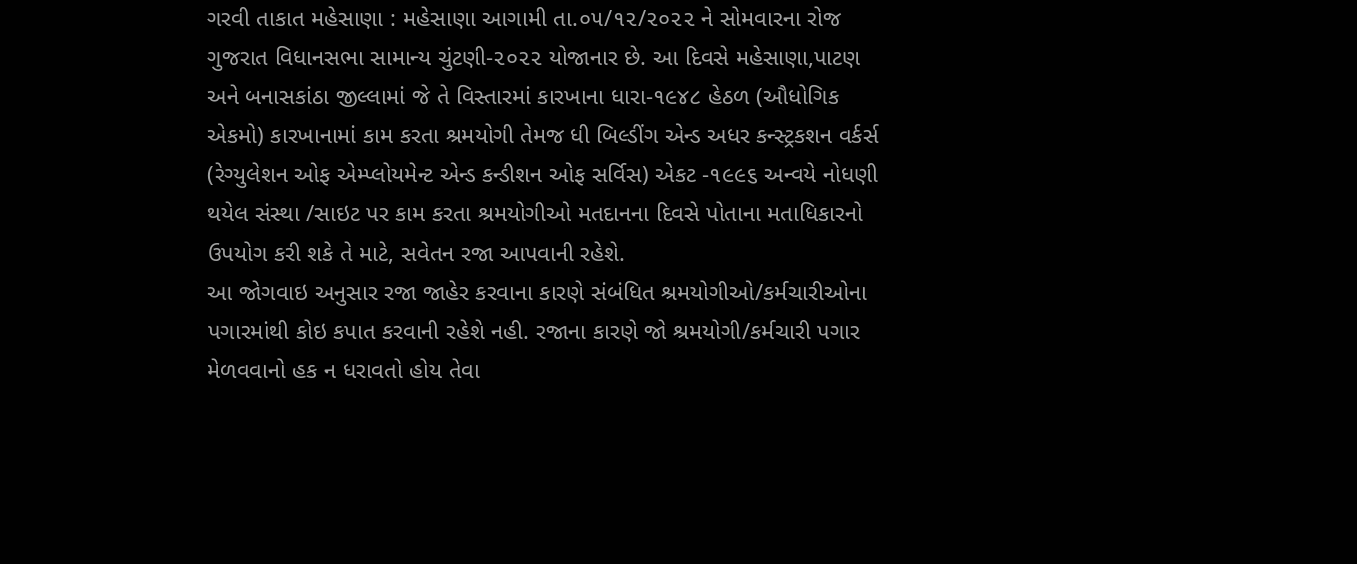ગરવી તાકાત મહેસાણા : મહેસાણા આગામી તા.૦૫/૧૨/૨૦૨૨ ને સોમવારના રોજ ગુજરાત વિધાનસભા સામાન્ય ચુંટણી-૨૦૨૨ યોજાનાર છે. આ દિવસે મહેસાણા,પાટણ અને બનાસકાંઠા જીલ્લામાં જે તે વિસ્તારમાં કારખાના ધારા-૧૯૪૮ હેઠળ (ઔધોગિક એકમો) કારખાનામાં કામ કરતા શ્રમયોગી તેમજ ધી બિલ્ડીંગ એન્ડ અધર કન્સ્ટ્રકશન વર્કર્સ (રેગ્યુલેશન ઓફ એમ્પ્લોયમેન્ટ એન્ડ કન્ડીશન ઓફ સર્વિસ) એકટ -૧૯૯૬ અન્વયે નોધણી થયેલ સંસ્થા /સાઇટ પર કામ કરતા શ્રમયોગીઓ મતદાનના દિવસે પોતાના મતાધિકારનો ઉપયોગ કરી શકે તે માટે, સવેતન રજા આપવાની રહેશે.
આ જોગવાઇ અનુસાર રજા જાહેર કરવાના કારણે સંબંધિત શ્રમયોગીઓ/કર્મચારીઓના પગારમાંથી કોઇ કપાત કરવાની રહેશે નહી. રજાના કારણે જો શ્રમયોગી/કર્મચારી પગાર મેળવવાનો હક ન ધરાવતો હોય તેવા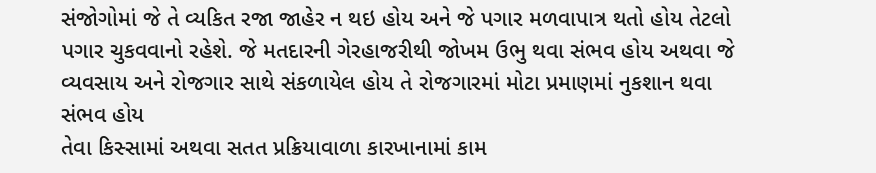સંજોગોમાં જે તે વ્યકિત રજા જાહેર ન થઇ હોય અને જે પગાર મળવાપાત્ર થતો હોય તેટલો પગાર ચુકવવાનો રહેશે. જે મતદારની ગેરહાજરીથી જોખમ ઉભુ થવા સંભવ હોય અથવા જે વ્યવસાય અને રોજગાર સાથે સંકળાયેલ હોય તે રોજગારમાં મોટા પ્રમાણમાં નુકશાન થવા સંભવ હોય
તેવા કિસ્સામાં અથવા સતત પ્રક્રિયાવાળા કારખાનામાં કામ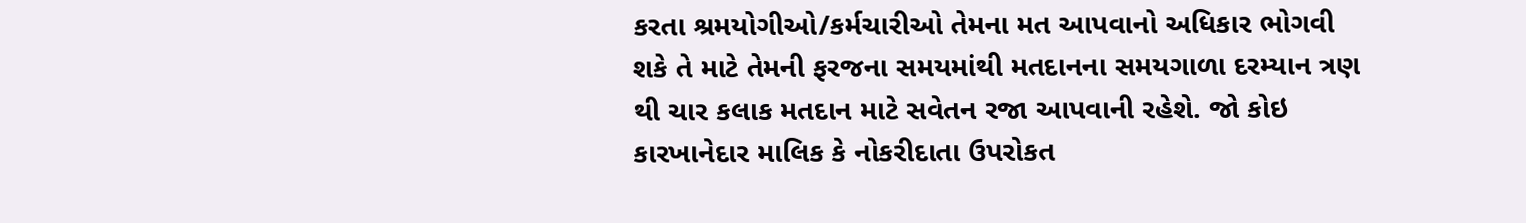કરતા શ્રમયોગીઓ/કર્મચારીઓ તેમના મત આપવાનો અધિકાર ભોગવી શકે તે માટે તેમની ફરજના સમયમાંથી મતદાનના સમયગાળા દરમ્યાન ત્રણ થી ચાર કલાક મતદાન માટે સવેતન રજા આપવાની રહેશે. જો કોઇ કારખાનેદાર માલિક કે નોકરીદાતા ઉપરોકત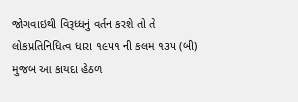જોગવાઇથી વિરૂધ્ધનું વર્તન કરશે તો તે લોકપ્રતિનિધિત્વ ધારા ૧૯૫૧ ની કલમ ૧૩૫ (બી) મુજબ આ કાયદા હેઠળ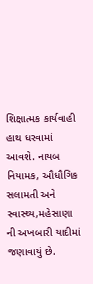શિક્ષાત્મક કાર્યવાહી હાથ ધરવામાં આવશે. નાયબ નિયામક, ઔધૌગિક સલામતી અને સ્વાસ્થ્ય,મહેસાણા ની અખબારી યાદીમાં જણાવાયું છે.